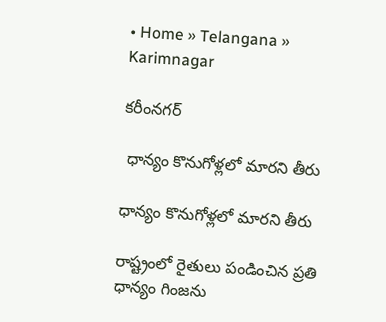• Home » Telangana » Karimnagar

కరీంనగర్

 ధాన్యం కొనుగోళ్లలో మారని తీరు

ధాన్యం కొనుగోళ్లలో మారని తీరు

రాష్ట్రంలో రైతులు పండించిన ప్రతి ధాన్యం గింజను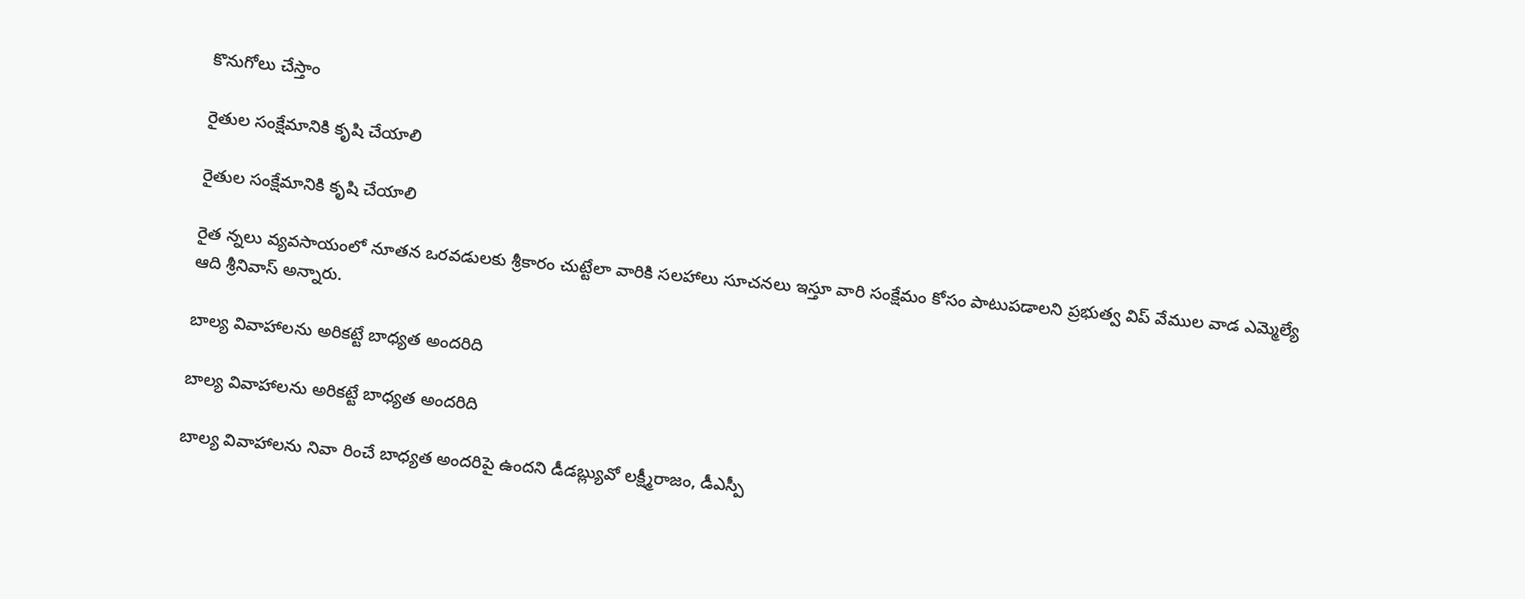కొనుగోలు చేస్తాం

రైతుల సంక్షేమానికి కృషి చేయాలి

రైతుల సంక్షేమానికి కృషి చేయాలి

రైత న్నలు వ్యవసాయంలో నూతన ఒరవడులకు శ్రీకారం చుట్టేలా వారికి సలహాలు సూచనలు ఇస్తూ వారి సంక్షేమం కోసం పాటుపడాలని ప్రభుత్వ విప్‌ వేముల వాడ ఎమ్మెల్యే ఆది శ్రీనివాస్‌ అన్నారు.

బాల్య వివాహాలను అరికట్టే బాధ్యత అందరిది

బాల్య వివాహాలను అరికట్టే బాధ్యత అందరిది

బాల్య వివాహాలను నివా రించే బాధ్యత అందరిపై ఉందని డీడబ్ల్యువో లక్ష్మీరాజం, డీఎస్పీ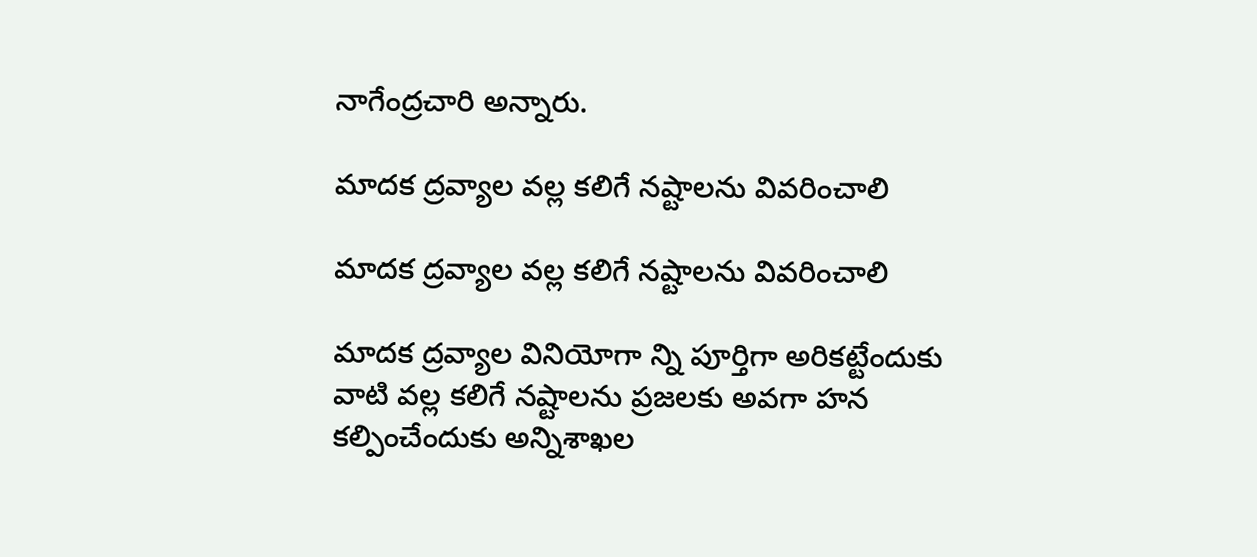నాగేంద్రచారి అన్నారు.

మాదక ద్రవ్యాల వల్ల కలిగే నష్టాలను వివరించాలి

మాదక ద్రవ్యాల వల్ల కలిగే నష్టాలను వివరించాలి

మాదక ద్రవ్యాల వినియోగా న్ని పూర్తిగా అరికట్టేందుకు వాటి వల్ల కలిగే నష్టాలను ప్రజలకు అవగా హన కల్పించేందుకు అన్నిశాఖల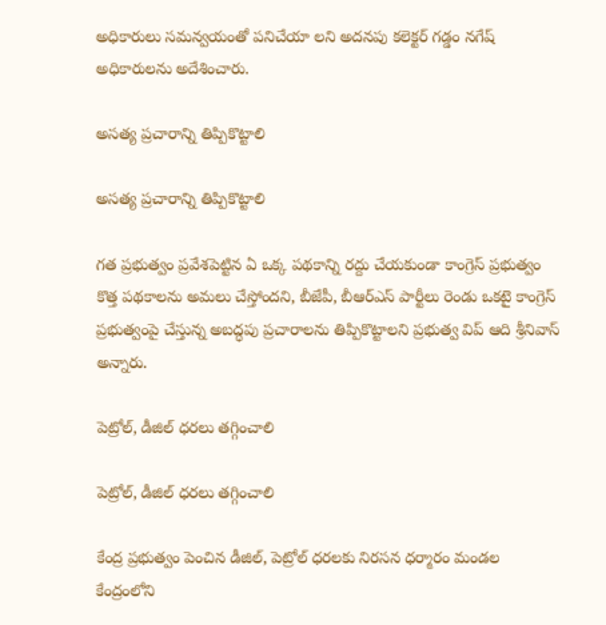అధికారులు సమన్వయంతో పనిచేయా లని అదనపు కలెక్టర్‌ గడ్డం నగేష్‌ అధికారులను అదేశించారు.

అసత్య ప్రచారాన్ని తిప్పికొట్టాలి

అసత్య ప్రచారాన్ని తిప్పికొట్టాలి

గత ప్రభుత్వం ప్రవేశపెట్టిన ఏ ఒక్క పథకాన్ని రద్దు చేయకుండా కాంగ్రెస్‌ ప్రభుత్వం కొత్త పథకాలను అమలు చేస్తోందని, బీజేపీ, బీఆర్‌ఎస్‌ పార్టీలు రెండు ఒకటై కాంగ్రెస్‌ ప్రభుత్వంపై చేస్తున్న అబద్ధపు ప్రచారాలను తిప్పికొట్టాలని ప్రభుత్వ విప్‌ ఆది శ్రీనివాస్‌ అన్నారు.

పెట్రోల్‌, డీజిల్‌ ధరలు తగ్గించాలి

పెట్రోల్‌, డీజిల్‌ ధరలు తగ్గించాలి

కేంద్ర ప్రభుత్వం పెంచిన డీజిల్‌, పెట్రోల్‌ ధరలకు నిరసన ధర్మారం మండల కేంద్రంలోని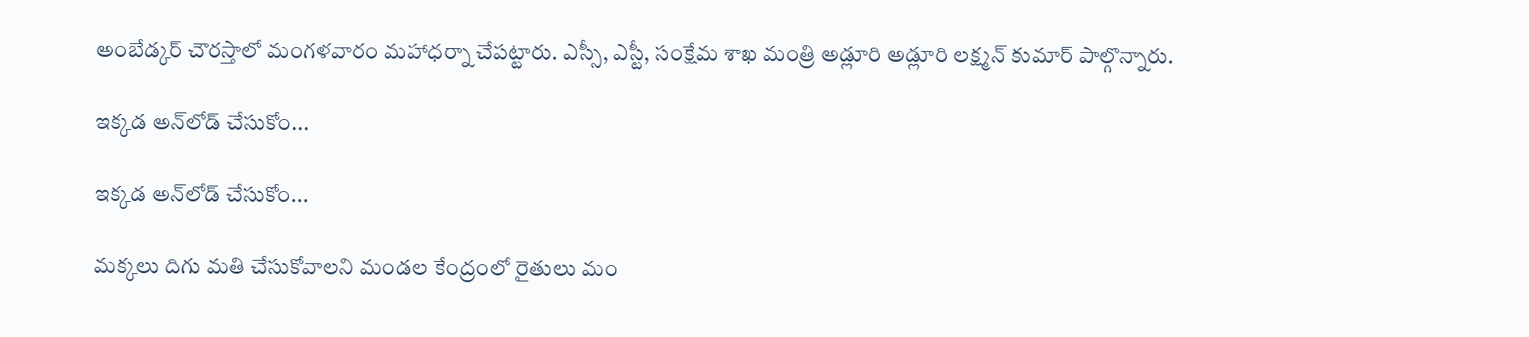అంబేడ్కర్‌ చౌరస్తాలో మంగళవారం మహాధర్నా చేపట్టారు. ఎస్సీ, ఎస్టీ, సంక్షేమ శాఖ మంత్రి అడ్లూరి అడ్లూరి లక్ష్మన్‌ కుమార్‌ పాల్గొన్నారు.

ఇక్కడ అన్‌లోడ్‌ చేసుకోం...

ఇక్కడ అన్‌లోడ్‌ చేసుకోం...

మక్కలు దిగు మతి చేసుకోవాలని మండల కేంద్రంలో రైతులు మం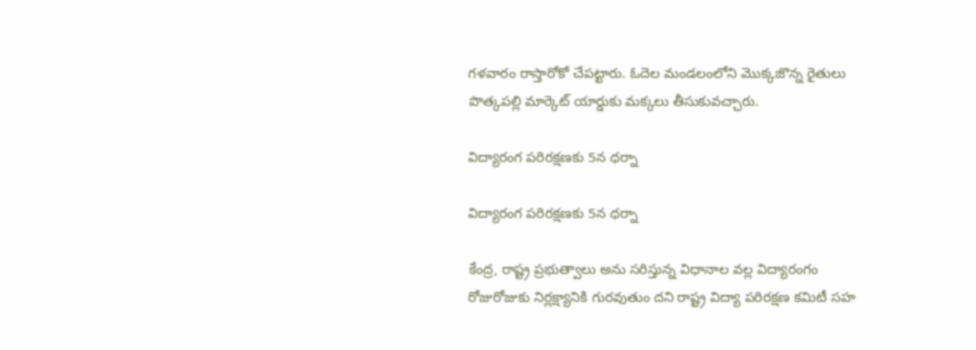గళవారం రాస్తారోకో చేపట్టారు. ఓదెల మండలంలోని మొక్కజొన్న రైతులు పొత్కపల్లి మార్కెట్‌ యార్డుకు మక్కలు తీసుకువచ్చారు.

విద్యారంగ పరిరక్షణకు 5న ధర్నా

విద్యారంగ పరిరక్షణకు 5న ధర్నా

కేంద్ర, రాష్ట్ర ప్రభుత్వాలు అను సరిస్తున్న విధానాల వల్ల విద్యారంగం రోజురోజుకు నిర్లక్ష్యానికి గురవుతుం దని రాష్ట్ర విద్యా పరిరక్షణ కమిటీ సహ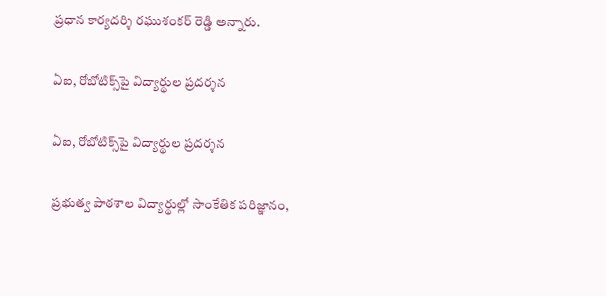ప్రధాన కార్యదర్శి రఘుశంకర్‌ రెడ్డి అన్నారు.

ఏఐ, రోబోటిక్స్‌పై విద్యార్థుల ప్రదర్శన

ఏఐ, రోబోటిక్స్‌పై విద్యార్థుల ప్రదర్శన

ప్రభుత్వ పాఠశాల విద్యార్థుల్లో సాంకేతిక పరిజ్ఞానం,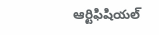ఆర్టిఫిషియల్‌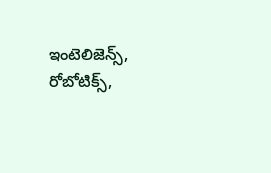ఇంటెలిజెన్స్‌, రోబోటిక్స్‌,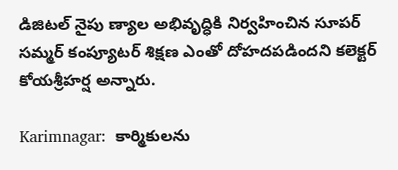డిజిటల్‌ నైపు ణ్యాల అభివృద్ధికి నిర్వహించిన సూపర్‌ సమ్మర్‌ కంప్యూటర్‌ శిక్షణ ఎంతో దోహదపడిందని కలెక్టర్‌ కోయశ్రీహర్ష అన్నారు.

Karimnagar:  కార్మికులను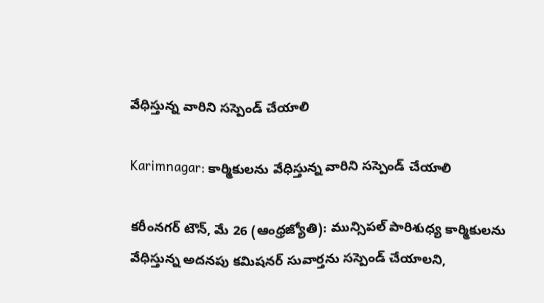వేధిస్తున్న వారిని సస్పెండ్‌ చేయాలి

Karimnagar: కార్మికులను వేధిస్తున్న వారిని సస్పెండ్‌ చేయాలి

కరీంనగర్‌ టౌన్‌, మే 26 (ఆంధ్రజ్యోతి): మున్సిపల్‌ పారిశుధ్య కార్మికులను వేధిస్తున్న అదనపు కమిషనర్‌ సువార్తను సస్పెండ్‌ చేయాలని,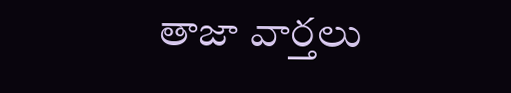తాజా వార్తలు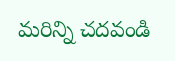మరిన్ని చదవండి